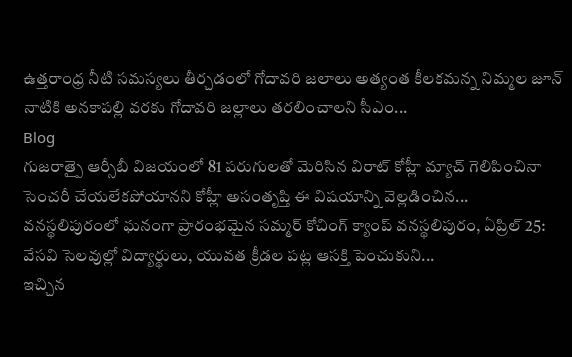ఉత్తరాంధ్ర నీటి సమస్యలు తీర్చడంలో గోదావరి జలాలు అత్యంత కీలకమన్న నిమ్మల జూన్ నాటికి అనకాపల్లి వరకు గోదావరి జల్లాలు తరలించాలని సీఎం...
Blog
గుజరాత్పై ఆర్సీబీ విజయంలో 81 పరుగులతో మెరిసిన విరాట్ కోహ్లీ మ్యాచ్ గెలిపించినా సెంచరీ చేయలేకపోయానని కోహ్లీ అసంతృప్తి ఈ విషయాన్ని వెల్లడించిన...
వనస్థలిపురంలో ఘనంగా ప్రారంభమైన సమ్మర్ కోచింగ్ క్యాంప్ వనస్థలిపురం, ఏప్రిల్ 25: వేసవి సెలవుల్లో విద్యార్థులు, యువత క్రీడల పట్ల ఆసక్తి పెంచుకుని...
ఇచ్చిన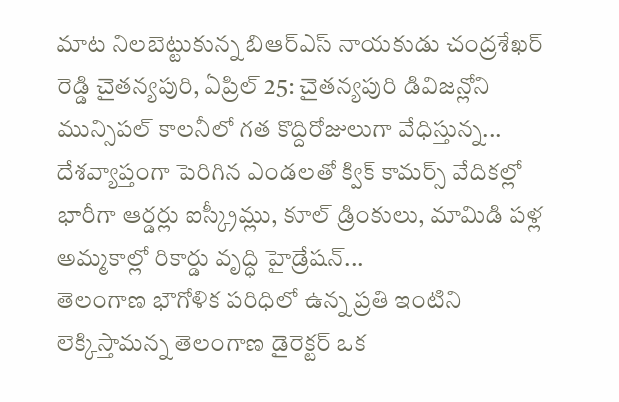మాట నిలబెట్టుకున్న బిఆర్ఎస్ నాయకుడు చంద్రశేఖర్ రెడ్డి చైతన్యపురి, ఏప్రిల్ 25: చైతన్యపురి డివిజన్లోని మున్సిపల్ కాలనీలో గత కొద్దిరోజులుగా వేధిస్తున్న...
దేశవ్యాప్తంగా పెరిగిన ఎండలతో క్విక్ కామర్స్ వేదికల్లో భారీగా ఆర్డర్లు ఐస్క్రీమ్లు, కూల్ డ్రింకులు, మామిడి పళ్ల అమ్మకాల్లో రికార్డు వృద్ధి హైడ్రేషన్...
తెలంగాణ భౌగోళిక పరిధిలో ఉన్న ప్రతి ఇంటిని లెక్కిస్తామన్న తెలంగాణ డైరెక్టర్ ఒక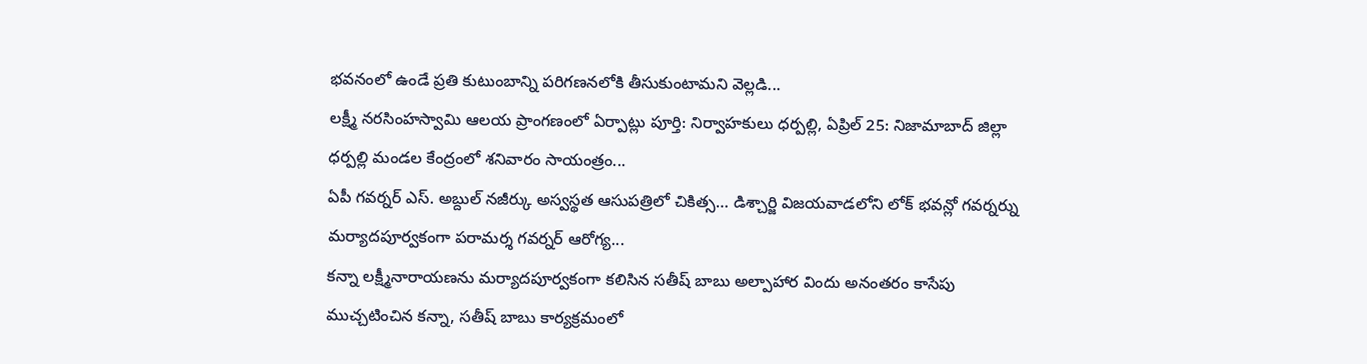భవనంలో ఉండే ప్రతి కుటుంబాన్ని పరిగణనలోకి తీసుకుంటామని వెల్లడి...
లక్ష్మీ నరసింహస్వామి ఆలయ ప్రాంగణంలో ఏర్పాట్లు పూర్తి: నిర్వాహకులు ధర్పల్లి, ఏప్రిల్ 25: నిజామాబాద్ జిల్లా ధర్పల్లి మండల కేంద్రంలో శనివారం సాయంత్రం...
ఏపీ గవర్నర్ ఎస్. అబ్దుల్ నజీర్కు అస్వస్థత ఆసుపత్రిలో చికిత్స… డిశ్చార్జి విజయవాడలోని లోక్ భవన్లో గవర్నర్ను మర్యాదపూర్వకంగా పరామర్శ గవర్నర్ ఆరోగ్య...
కన్నా లక్ష్మీనారాయణను మర్యాదపూర్వకంగా కలిసిన సతీష్ బాబు అల్పాహార విందు అనంతరం కాసేపు ముచ్చటించిన కన్నా, సతీష్ బాబు కార్యక్రమంలో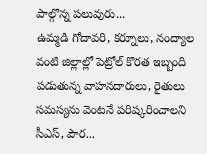పాల్గొన్న పలువురు...
ఉమ్మడి గోదావరి, కర్నూలు, నంద్యాల వంటి జిల్లాల్లో పెట్రోల్ కొరత ఇబ్బంది పడుతున్న వాహనదారులు, రైతులు సమస్యను వెంటనే పరిష్కరించాలని సీఎస్, పౌర...